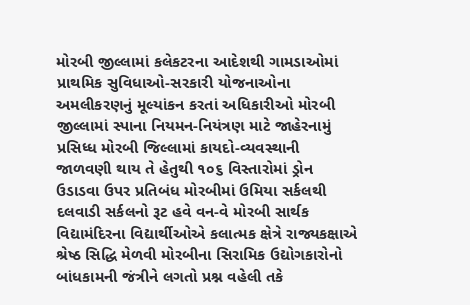મોરબી જીલ્લામાં કલેકટરના આદેશથી ગામડાઓમાં પ્રાથમિક સુવિધાઓ-સરકારી યોજનાઓના અમલીકરણનું મૂલ્યાંકન કરતાં અધિકારીઓ મોરબી જીલ્લામાં સ્પાના નિયમન-નિયંત્રણ માટે જાહેરનામું પ્રસિધ્ધ મોરબી જિલ્લામાં કાયદો-વ્યવસ્થાની જાળવણી થાય તે હેતુથી ૧૦૬ વિસ્તારોમાં ડ્રોન ઉડાડવા ઉપર પ્રતિબંધ મોરબીમાં ઉમિયા સર્કલથી દલવાડી સર્કલનો રૂટ હવે વન-વે મોરબી સાર્થક વિદ્યામંદિરના વિદ્યાર્થીઓએ કલાત્મક ક્ષેત્રે રાજ્યકક્ષાએ શ્રેષ્ઠ સિદ્ધિ મેળવી મોરબીના સિરામિક ઉદ્યોગકારોનો બાંધકામની જંત્રીને લગતો પ્રશ્ન વહેલી તકે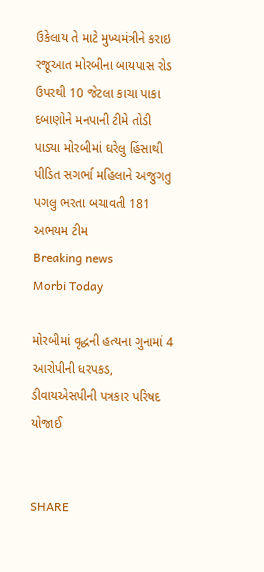ઉકેલાય તે માટે મુખ્યમંત્રીને કરાઇ રજૂઆત મોરબીના બાયપાસ રોડ ઉપરથી 10 જેટલા કાચા પાકા દબાણોને મનપાની ટીમે તોડી પાડ્યા મોરબીમાં ઘરેલુ હિંસાથી પીડિત સગર્ભા મહિલાને અજુગતુ પગલુ ભરતા બચાવતી 181 અભયમ ટીમ
Breaking news
Morbi Today

મોરબીમાં વૃદ્ધની હત્યના ગુનામાં 4 આરોપીની ધરપકડ, ડીવાયએસપીની પત્રકાર પરિષદ યોજાઈ


SHARE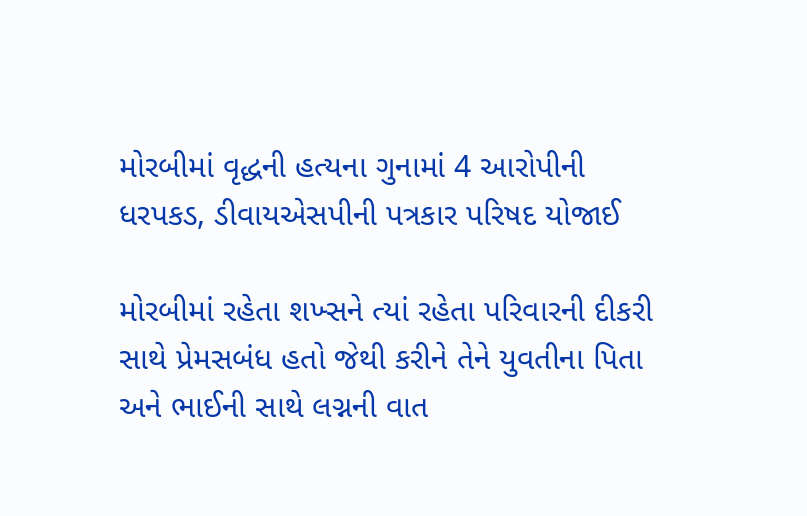મોરબીમાં વૃદ્ધની હત્યના ગુનામાં 4 આરોપીની ધરપકડ, ડીવાયએસપીની પત્રકાર પરિષદ યોજાઈ

મોરબીમાં રહેતા શખ્સને ત્યાં રહેતા પરિવારની દીકરી સાથે પ્રેમસબંધ હતો જેથી કરીને તેને યુવતીના પિતા અને ભાઈની સાથે લગ્નની વાત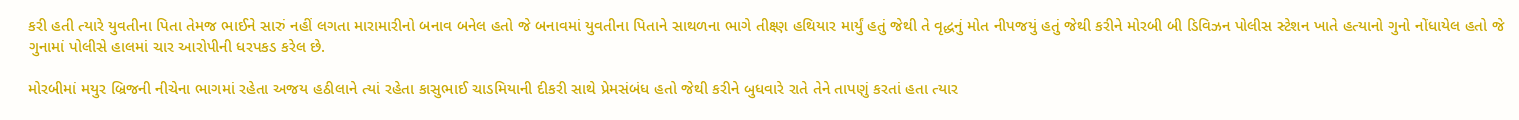કરી હતી ત્યારે યુવતીના પિતા તેમજ ભાઈને સારું નહીં લગતા મારામારીનો બનાવ બનેલ હતો જે બનાવમાં યુવતીના પિતાને સાથળના ભાગે તીક્ષ્ણ હથિયાર માર્યું હતું જેથી તે વૃદ્ધનું મોત નીપજયું હતું જેથી કરીને મોરબી બી ડિવિઝન પોલીસ સ્ટેશન ખાતે હત્યાનો ગુનો નોંધાયેલ હતો જે ગુનામાં પોલીસે હાલમાં ચાર આરોપીની ધરપકડ કરેલ છે.

મોરબીમાં મયુર બ્રિજની નીચેના ભાગમાં રહેતા અજય હઠીલાને ત્યાં રહેતા કાસુભાઈ ચાડમિયાની દીકરી સાથે પ્રેમસંબંધ હતો જેથી કરીને બુધવારે રાતે તેને તાપણું કરતાં હતા ત્યાર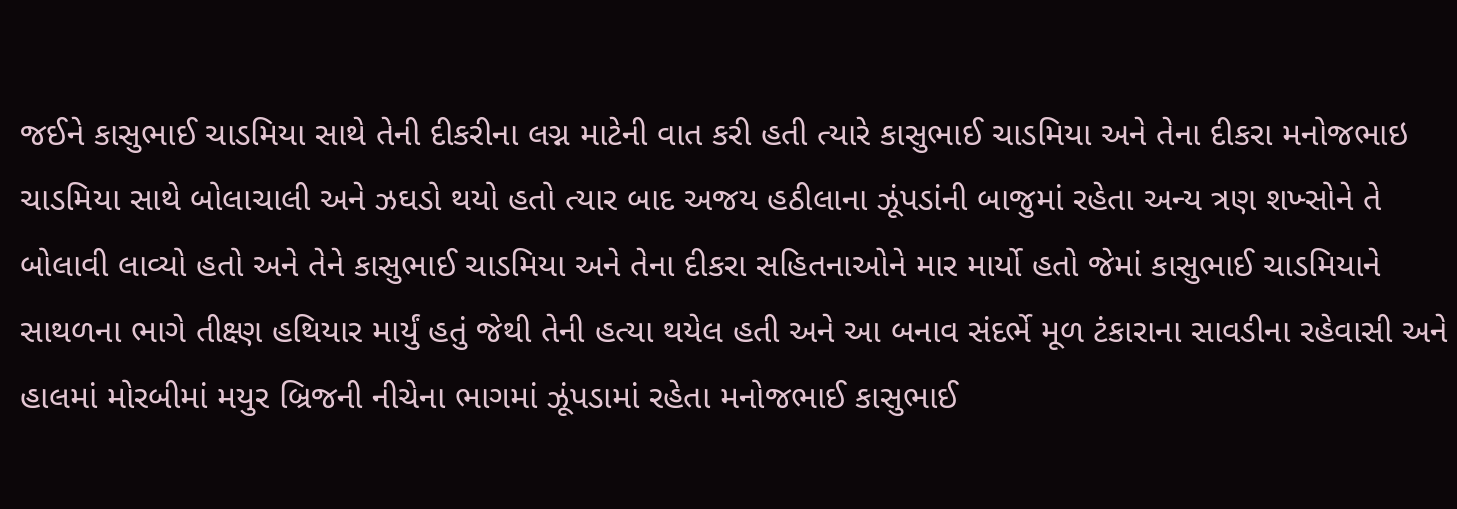જઈને કાસુભાઈ ચાડમિયા સાથે તેની દીકરીના લગ્ન માટેની વાત કરી હતી ત્યારે કાસુભાઈ ચાડમિયા અને તેના દીકરા મનોજભાઇ ચાડમિયા સાથે બોલાચાલી અને ઝઘડો થયો હતો ત્યાર બાદ અજય હઠીલાના ઝૂંપડાંની બાજુમાં રહેતા અન્ય ત્રણ શખ્સોને તે બોલાવી લાવ્યો હતો અને તેને કાસુભાઈ ચાડમિયા અને તેના દીકરા સહિતનાઓને માર માર્યો હતો જેમાં કાસુભાઈ ચાડમિયાને સાથળના ભાગે તીક્ષ્ણ હથિયાર માર્યું હતું જેથી તેની હત્યા થયેલ હતી અને આ બનાવ સંદર્ભે મૂળ ટંકારાના સાવડીના રહેવાસી અને હાલમાં મોરબીમાં મયુર બ્રિજની નીચેના ભાગમાં ઝૂંપડામાં રહેતા મનોજભાઈ કાસુભાઈ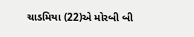ચાડમિયા (22)એ મોરબી બી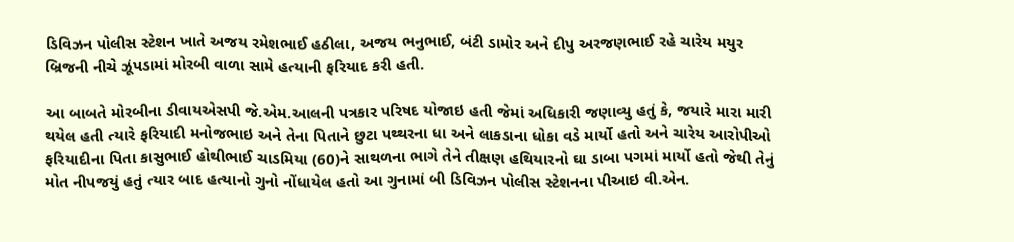ડિવિઝન પોલીસ સ્ટેશન ખાતે અજય રમેશભાઈ હઠીલા, અજય ભનુભાઈ, બંટી ડામોર અને દીપુ અરજણભાઈ રહે ચારેય મયુર બ્રિજની નીચે ઝૂંપડામાં મોરબી વાળા સામે હત્યાની ફરિયાદ કરી હતી.

આ બાબતે મોરબીના ડીવાયએસપી જે.એમ.આલની પત્રકાર પરિષદ યોજાઇ હતી જેમાં અધિકારી જણાવ્યુ હતું કે, જયારે મારા મારી થયેલ હતી ત્યારે ફરિયાદી મનોજભાઇ અને તેના પિતાને છુટા પથ્થરના ધા અને લાકડાના ધોકા વડે માર્યો હતો અને ચારેય આરોપીઓ ફરિયાદીના પિતા કાસુભાઈ હોથીભાઈ ચાડમિયા (60)ને સાથળના ભાગે તેને તીક્ષણ હથિયારનો ઘા ડાબા પગમાં માર્યો હતો જેથી તેનું મોત નીપજયું હતું ત્યાર બાદ હત્યાનો ગુનો નોંધાયેલ હતો આ ગુનામાં બી ડિવિઝન પોલીસ સ્ટેશનના પીઆઇ વી.એન.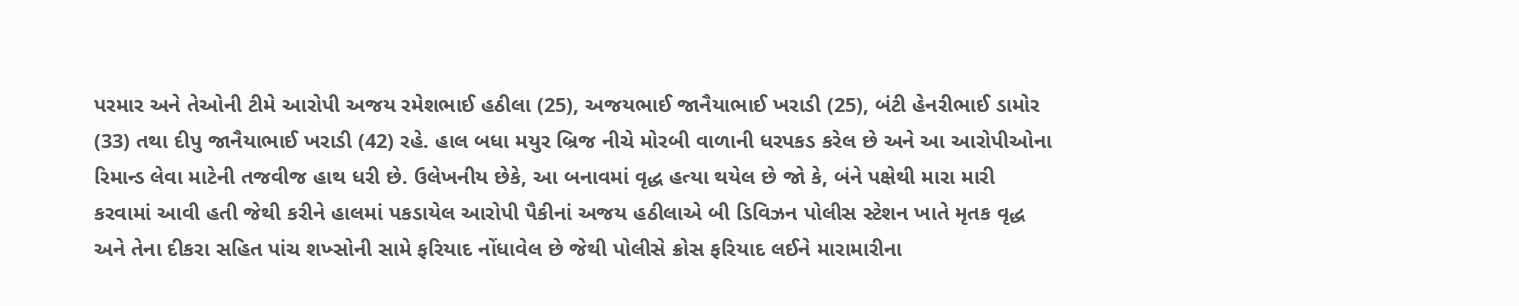પરમાર અને તેઓની ટીમે આરોપી અજય રમેશભાઈ હઠીલા (25), અજયભાઈ જાનૈયાભાઈ ખરાડી (25), બંટી હેનરીભાઈ ડામોર (33) તથા દીપુ જાનૈયાભાઈ ખરાડી (42) રહે. હાલ બધા મયુર બ્રિજ નીચે મોરબી વાળાની ધરપકડ કરેલ છે અને આ આરોપીઓના રિમાન્ડ લેવા માટેની તજવીજ હાથ ધરી છે. ઉલેખનીય છેકે, આ બનાવમાં વૃદ્ધ હત્યા થયેલ છે જો કે, બંને પક્ષેથી મારા મારી કરવામાં આવી હતી જેથી કરીને હાલમાં પકડાયેલ આરોપી પૈકીનાં અજય હઠીલાએ બી ડિવિઝન પોલીસ સ્ટેશન ખાતે મૃતક વૃદ્ધ અને તેના દીકરા સહિત પાંચ શખ્સોની સામે ફરિયાદ નોંધાવેલ છે જેથી પોલીસે ક્રોસ ફરિયાદ લઈને મારામારીના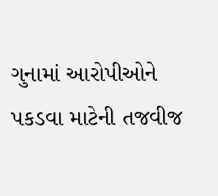ગુનામાં આરોપીઓને પકડવા માટેની તજવીજ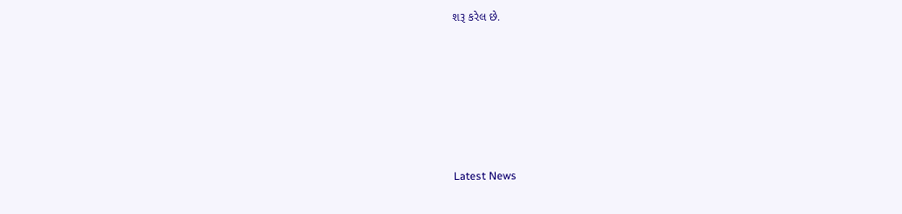શરૂ કરેલ છે.






Latest News